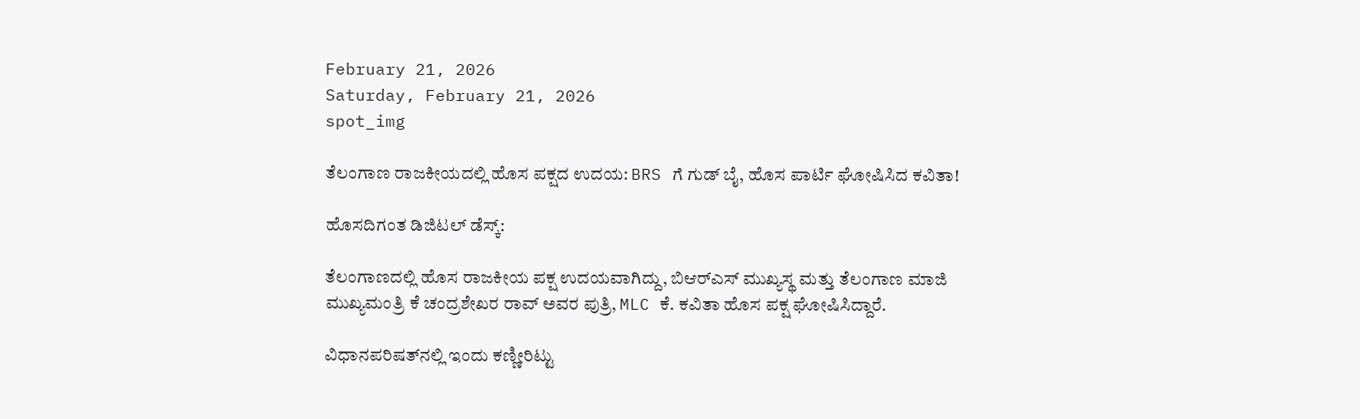February 21, 2026
Saturday, February 21, 2026
spot_img

ತೆಲಂಗಾಣ ರಾಜಕೀಯದಲ್ಲಿ ಹೊಸ ಪಕ್ಷದ ಉದಯ: BRS ಗೆ ಗುಡ್ ಬೈ, ಹೊಸ ಪಾರ್ಟಿ ಘೋಷಿಸಿದ ಕವಿತಾ!

ಹೊಸದಿಗಂತ ಡಿಜಿಟಲ್ ಡೆಸ್ಕ್:

ತೆಲಂಗಾಣದಲ್ಲಿ ಹೊಸ ರಾಜಕೀಯ ಪಕ್ಷ ಉದಯವಾಗಿದ್ದು, ಬಿಆರ್‌ಎಸ್ ಮುಖ್ಯಸ್ಥ ಮತ್ತು ತೆಲಂಗಾಣ ಮಾಜಿ ಮುಖ್ಯಮಂತ್ರಿ ಕೆ ಚಂದ್ರಶೇಖರ ರಾವ್ ಅವರ ಪುತ್ರಿ, MLC ಕೆ. ಕವಿತಾ ಹೊಸ ಪಕ್ಷ ಘೋಷಿಸಿದ್ದಾರೆ.

ವಿಧಾನಪರಿಷತ್‌ನಲ್ಲಿ ಇಂದು ಕಣ್ಣೀರಿಟ್ಟು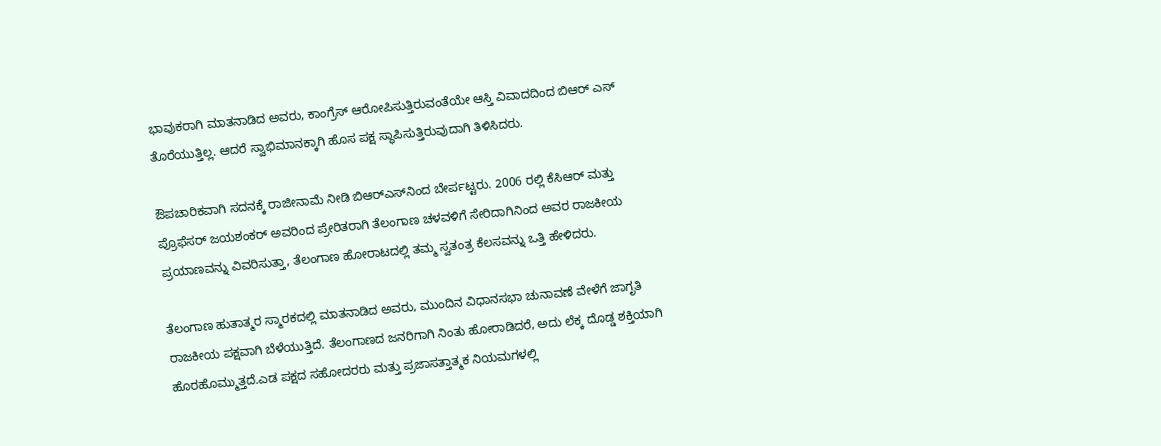ಭಾವುಕರಾಗಿ ಮಾತನಾಡಿದ ಅವರು, ಕಾಂಗ್ರೆಸ್ ಆರೋಪಿಸುತ್ತಿರುವಂತೆಯೇ ಆಸ್ತಿ ವಿವಾದದಿಂದ ಬಿಆರ್ ಎಸ್ ತೊರೆಯುತ್ತಿಲ್ಲ. ಆದರೆ ಸ್ವಾಭಿಮಾನಕ್ಕಾಗಿ ಹೊಸ ಪಕ್ಷ ಸ್ಥಾಪಿಸುತ್ತಿರುವುದಾಗಿ ತಿಳಿಸಿದರು.

ಔಪಚಾರಿಕವಾಗಿ ಸದನಕ್ಕೆ ರಾಜೀನಾಮೆ ನೀಡಿ ಬಿಆರ್‌ಎಸ್‌ನಿಂದ ಬೇರ್ಪಟ್ಟರು. 2006 ರಲ್ಲಿ ಕೆಸಿಆರ್ ಮತ್ತು ಪ್ರೊಫೆಸರ್ ಜಯಶಂಕರ್ ಅವರಿಂದ ಪ್ರೇರಿತರಾಗಿ ತೆಲಂಗಾಣ ಚಳವಳಿಗೆ ಸೇರಿದಾಗಿನಿಂದ ಅವರ ರಾಜಕೀಯ ಪ್ರಯಾಣವನ್ನು ವಿವರಿಸುತ್ತಾ, ತೆಲಂಗಾಣ ಹೋರಾಟದಲ್ಲಿ ತಮ್ಮ ಸ್ವತಂತ್ರ ಕೆಲಸವನ್ನು ಒತ್ತಿ ಹೇಳಿದರು.

ತೆಲಂಗಾಣ ಹುತಾತ್ಮರ ಸ್ಮಾರಕದಲ್ಲಿ ಮಾತನಾಡಿದ ಅವರು, ಮುಂದಿನ ವಿಧಾನಸಭಾ ಚುನಾವಣೆ ವೇಳೆಗೆ ಜಾಗೃತಿ ರಾಜಕೀಯ ಪಕ್ಷವಾಗಿ ಬೆಳೆಯುತ್ತಿದೆ. ತೆಲಂಗಾಣದ ಜನರಿಗಾಗಿ ನಿಂತು ಹೋರಾಡಿದರೆ, ಅದು ಲೆಕ್ಕ ದೊಡ್ಡ ಶಕ್ತಿಯಾಗಿ ಹೊರಹೊಮ್ಮುತ್ತದೆ.ಎಡ ಪಕ್ಷದ ಸಹೋದರರು ಮತ್ತು ಪ್ರಜಾಸತ್ತಾತ್ಮಕ ನಿಯಮಗಳಲ್ಲಿ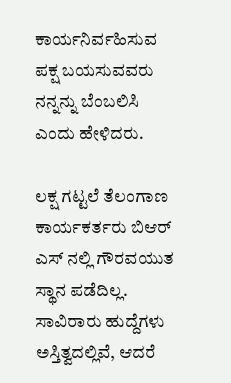ಕಾರ್ಯನಿರ್ವಹಿಸುವ ಪಕ್ಷ ಬಯಸುವವರು ನನ್ನನ್ನು ಬೆಂಬಲಿಸಿ ಎಂದು ಹೇಳಿದರು.

ಲಕ್ಷ ಗಟ್ಟಲೆ ತೆಲಂಗಾಣ ಕಾರ್ಯಕರ್ತರು ಬಿಆರ್ ಎಸ್ ನಲ್ಲಿ ಗೌರವಯುತ ಸ್ಥಾನ ಪಡೆದಿಲ್ಲ. ಸಾವಿರಾರು ಹುದ್ದೆಗಳು ಅಸ್ತಿತ್ವದಲ್ಲಿವೆ, ಆದರೆ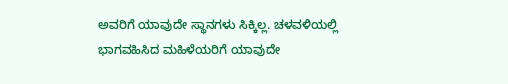ಅವರಿಗೆ ಯಾವುದೇ ಸ್ಥಾನಗಳು ಸಿಕ್ಕಿಲ್ಲ. ಚಳವಳಿಯಲ್ಲಿ ಭಾಗವಹಿಸಿದ ಮಹಿಳೆಯರಿಗೆ ಯಾವುದೇ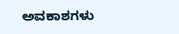ಅವಕಾಶಗಳು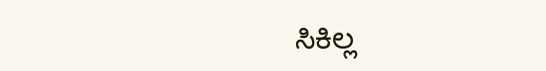ಸಿಕಿಲ್ಲ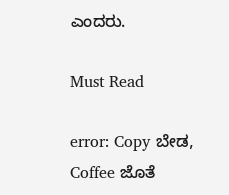ಎಂದರು.

Must Read

error: Copy ಬೇಡ, Coffee ಜೊತೆ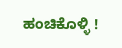ಹಂಚಿಕೊಳ್ಳಿ !